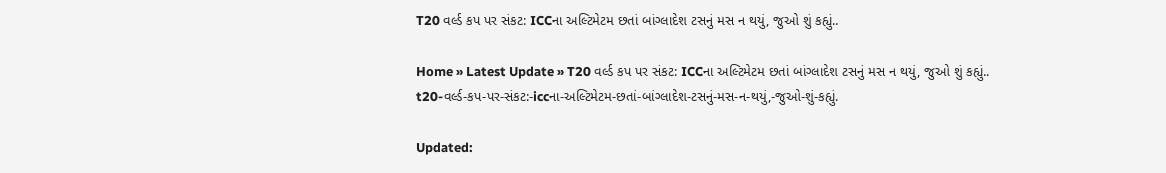T20 વર્લ્ડ કપ પર સંકટ: ICCના અલ્ટિમેટમ છતાં બાંગ્લાદેશ ટસનું મસ ન થયું, જુઓ શું કહ્યું..

Home » Latest Update » T20 વર્લ્ડ કપ પર સંકટ: ICCના અલ્ટિમેટમ છતાં બાંગ્લાદેશ ટસનું મસ ન થયું, જુઓ શું કહ્યું..
t20-વર્લ્ડ-કપ-પર-સંકટ:-iccના-અલ્ટિમેટમ-છતાં-બાંગ્લાદેશ-ટસનું-મસ-ન-થયું,-જુઓ-શું-કહ્યું.

Updated: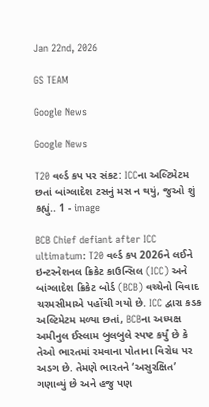Jan 22nd, 2026

GS TEAM

Google News

Google News

T20 વર્લ્ડ કપ પર સંકટ: ICCના અલ્ટિમેટમ છતાં બાંગ્લાદેશ ટસનું મસ ન થયું, જુઓ શું કહ્યું.. 1 - image

BCB Chief defiant after ICC ultimatum: T20 વર્લ્ડ કપ 2026ને લઈને ઇન્ટરનેશનલ ક્રિકેટ કાઉન્સિલ (ICC) અને બાંગ્લાદેશ ક્રિકેટ બોર્ડ (BCB) વચ્ચેનો વિવાદ ચરમસીમાએ પહોંચી ગયો છે. ICC દ્વારા કડક અલ્ટિમેટમ મળ્યા છતાં, BCBના અધ્યક્ષ અમીનુલ ઈસ્લામ બુલબુલે સ્પષ્ટ કર્યું છે કે તેઓ ભારતમાં રમવાના પોતાના વિરોધ પર અડગ છે. તેમણે ભારતને ‘અસુરક્ષિત’ ગણાવ્યું છે અને હજુ પણ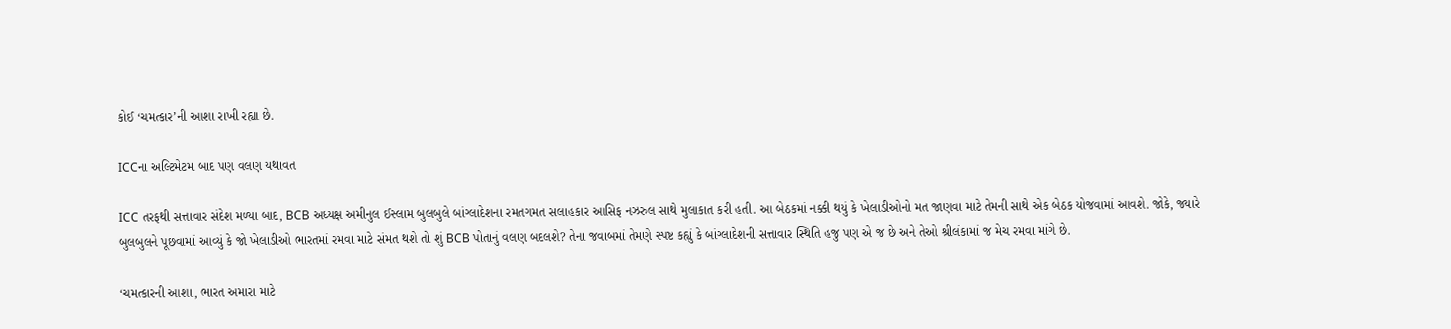કોઈ ‘ચમત્કાર’ની આશા રાખી રહ્યા છે.

ICCના અલ્ટિમેટમ બાદ પણ વલણ યથાવત

ICC તરફથી સત્તાવાર સંદેશ મળ્યા બાદ, BCB અધ્યક્ષ અમીનુલ ઈસ્લામ બુલબુલે બાંગ્લાદેશના રમતગમત સલાહકાર આસિફ નઝરુલ સાથે મુલાકાત કરી હતી. આ બેઠકમાં નક્કી થયું કે ખેલાડીઓનો મત જાણવા માટે તેમની સાથે એક બેઠક યોજવામાં આવશે. જોકે, જ્યારે બુલબુલને પૂછવામાં આવ્યું કે જો ખેલાડીઓ ભારતમાં રમવા માટે સંમત થશે તો શું BCB પોતાનું વલણ બદલશે? તેના જવાબમાં તેમણે સ્પષ્ટ કહ્યું કે બાંગ્લાદેશની સત્તાવાર સ્થિતિ હજુ પણ એ જ છે અને તેઓ શ્રીલંકામાં જ મેચ રમવા માંગે છે.

‘ચમત્કારની આશા, ભારત અમારા માટે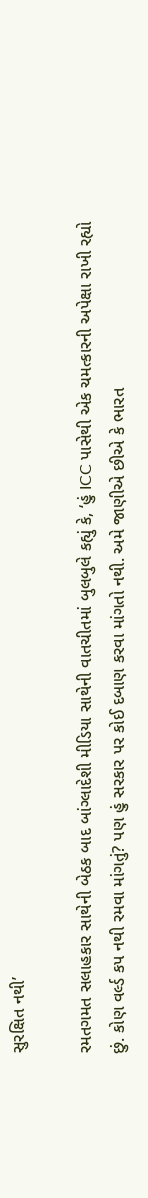સુરક્ષિત નથી’

રમતગમત સલાહકાર સાથેની બેઠક બાદ બાંગ્લાદેશી મીડિયા સાથેની વાતચીતમાં બુલબુલે કહ્યું કે, ‘હું ICC પાસેથી એક ચમત્કારની અપેક્ષા રાખી રહ્યો છું. કોણ વર્લ્ડ કપ નથી રમવા માંગતું? પણ હું સરકાર પર કોઈ દબાણ કરવા માંગતો નથી. અમે જાણીએ છીએ કે ભારત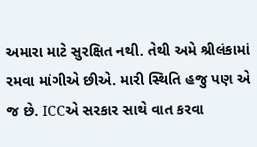અમારા માટે સુરક્ષિત નથી. તેથી અમે શ્રીલંકામાં રમવા માંગીએ છીએ. મારી સ્થિતિ હજુ પણ એ જ છે. ICCએ સરકાર સાથે વાત કરવા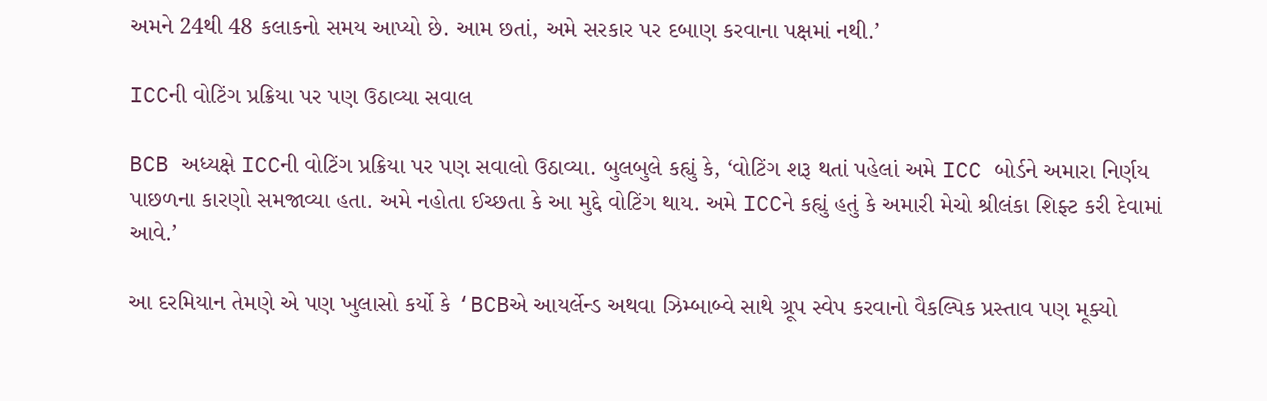અમને 24થી 48 કલાકનો સમય આપ્યો છે. આમ છતાં, અમે સરકાર પર દબાણ કરવાના પક્ષમાં નથી.’

ICCની વોટિંગ પ્રક્રિયા પર પણ ઉઠાવ્યા સવાલ

BCB અધ્યક્ષે ICCની વોટિંગ પ્રક્રિયા પર પણ સવાલો ઉઠાવ્યા. બુલબુલે કહ્યું કે, ‘વોટિંગ શરૂ થતાં પહેલાં અમે ICC બોર્ડને અમારા નિર્ણય પાછળના કારણો સમજાવ્યા હતા. અમે નહોતા ઈચ્છતા કે આ મુદ્દે વોટિંગ થાય. અમે ICCને કહ્યું હતું કે અમારી મેચો શ્રીલંકા શિફ્ટ કરી દેવામાં આવે.’

આ દરમિયાન તેમણે એ પણ ખુલાસો કર્યો કે ‘BCBએ આયર્લેન્ડ અથવા ઝિમ્બાબ્વે સાથે ગ્રૂપ સ્વેપ કરવાનો વૈકલ્પિક પ્રસ્તાવ પણ મૂક્યો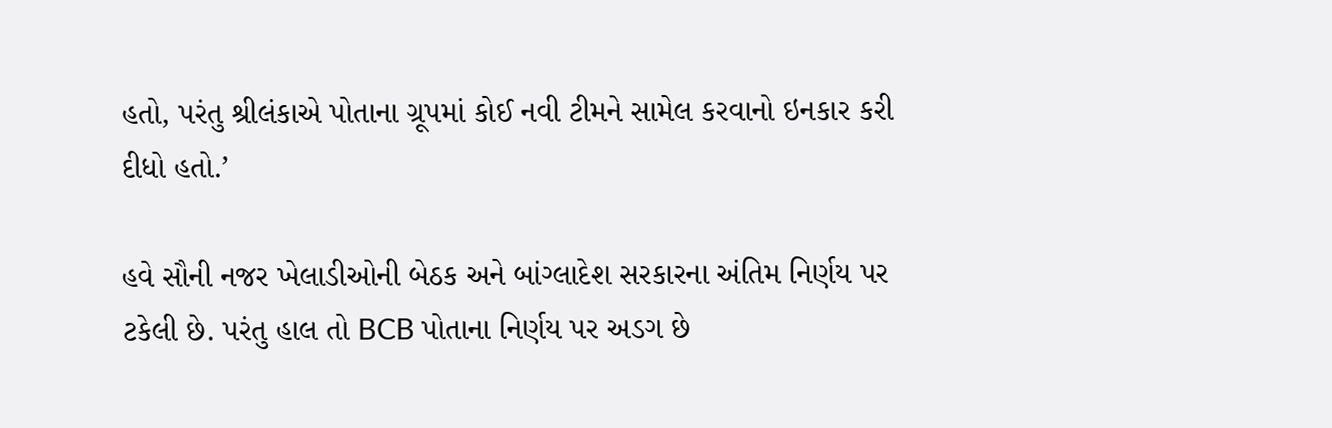હતો, પરંતુ શ્રીલંકાએ પોતાના ગ્રૂપમાં કોઈ નવી ટીમને સામેલ કરવાનો ઇનકાર કરી દીધો હતો.’

હવે સૌની નજર ખેલાડીઓની બેઠક અને બાંગ્લાદેશ સરકારના અંતિમ નિર્ણય પર ટકેલી છે. પરંતુ હાલ તો BCB પોતાના નિર્ણય પર અડગ છે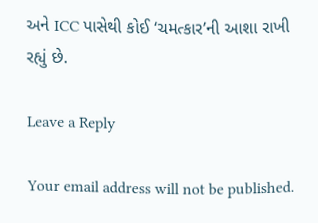અને ICC પાસેથી કોઈ ‘ચમત્કાર’ની આશા રાખી રહ્યું છે.

Leave a Reply

Your email address will not be published.